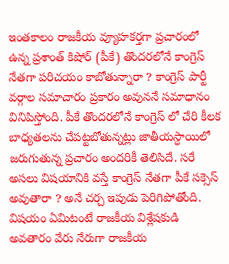ఇంతకాలం రాజకీయ వ్యూహకర్తగా ప్రచారంలో ఉన్న ప్రశాంత్ కిషోర్ (పీకే) తొందరలోనే కాంగ్రెస్ నేతగా పరిచయం కాబోతున్నారా ? కాంగ్రెస్ పార్టీ వర్గాల సమాచారం ప్రకారం అవుననే సమాధానం వినిపిస్తోంది. పీకే తొందరలోనే కాంగ్రెస్ లో చేరి కీలక బాధ్యతలను చేపట్టబోతున్నట్లు జాతీయస్ధాయిలో జరుగుతున్న ప్రచారం అందరికీ తెలిసిదే. సరే అసలు విషయానికి వస్తే కాంగ్రెస్ నేతగా పీకే సక్సెస్ అవుతారా ? అనే చర్చ ఇపుడు పెరిగిపోతోంది.
విషయం ఏమిటంటే రాజకీయ విశ్లేషకుడి అవతారం వేరు నేరుగా రాజకీయ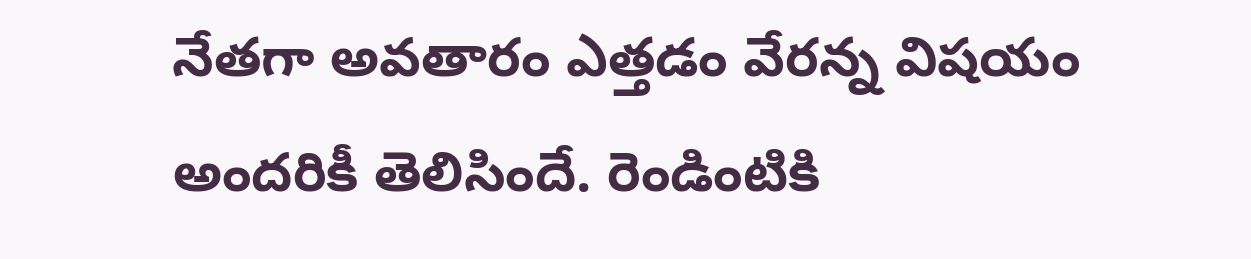నేతగా అవతారం ఎత్తడం వేరన్న విషయం అందరికీ తెలిసిందే. రెండింటికి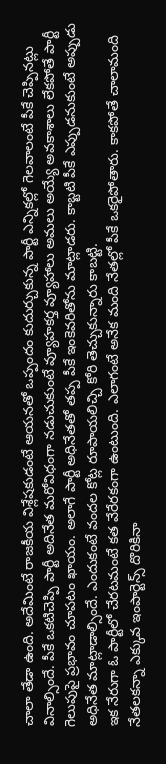చాలా తేడా ఉంది. అదేమింటే రాజకీయ విశ్లేషకుడంటే ఆయనతో ఒప్పందం కుదుర్చుకున్న పార్టీ ఎన్నికల్లో గెలవాలంటే పీకే చెప్పినట్లు వినాల్సిందే. పీకే ఒకటిచెప్పి పార్టీ అదినేత మరోవిధంగా నడుచుకుంటే వ్యూహకర్త వ్యూహాలు అమలు అయ్యే అవకాశాలు లేకపోతే పార్టీ గెలుపుపై ప్రభావం చూపటం ఖాయం. అలాగే పార్టీ అధినేతతో తప్ప పీకే ఇంకెవరితోను మాట్లాడరు. కాబ్టటి పీకే ఎప్పుడనుకుంటే అప్పుడు అధినేత మాట్లాడాల్సిందే. ఎందుకంటే వందల కోట్ల రూపాయలిచ్చి కోరి తెచ్చుకున్నారు కాబట్టి.
ఇక నేరుగా ఓ పార్టీలో చేరటమంటే కత వేరేరకంగా ఉంటుంది. ఎలాగంటే అనేక మంది నేతల్లో పీకే ఒకరైపోతారు. కాకపోతే చాలామంది నేతలకన్నా ఎక్కువ ఇంపార్టెన్స్ దొరికినా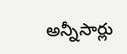అన్నీసార్లు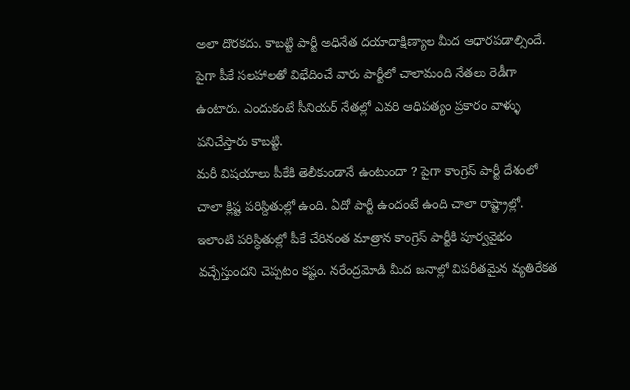అలా దొరకదు. కాబట్టి పార్టీ అధినేత దయాదాక్షిణ్యాల మీద ఆధారపడాల్సిందే. పైగా పీకే సలహాలతో విభేదించే వారు పార్టీలో చాలామంది నేతలు రెడీగా ఉంటారు. ఎందుకంటే సీనియర్ నేతల్లో ఎవరి ఆధిపత్యం ప్రకారం వాళ్ళు పనిచేస్తారు కాబట్టి.
మరీ విషయాలు పీకేకి తెలీకుండానే ఉంటుందా ? పైగా కాంగ్రెస్ పార్టీ దేశంలో చాలా క్లిష్ట పరిస్దితుల్లో ఉంది. ఏదో పార్టీ ఉందంటే ఉంది చాలా రాష్ట్రాల్లో. ఇలాంటి పరిస్ధితుల్లో పీకే చేరినంత మాత్రాన కాంగ్రెస్ పార్టీకి పూర్వవైభం వచ్చేస్తుందని చెప్పటం కష్టం. నరేంద్రమోడి మీద జనాల్లో విపరీతమైన వ్యతిరేకత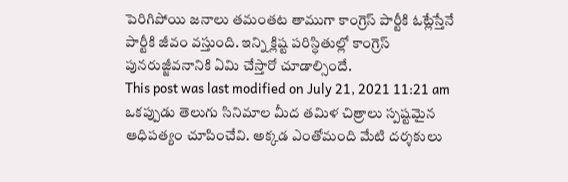పెరిగిపోయి జనాలు తమంతట తాముగా కాంగ్రెస్ పార్టీకి ఓట్లేస్తేనే పార్టీకి జీవం వస్తుంది. ఇన్ని క్లిష్ట పరిస్ధితుల్లో కాంగ్రెస్ పునరుజ్జీవనానికి ఏమి చేస్తారో చూడాల్సిందే.
This post was last modified on July 21, 2021 11:21 am
ఒకప్పుడు తెలుగు సినిమాల మీద తమిళ చిత్రాలు స్పష్టమైన ఆధిపత్యం చూపించేవి. అక్కడ ఎంతోమంది మేటి దర్శకులు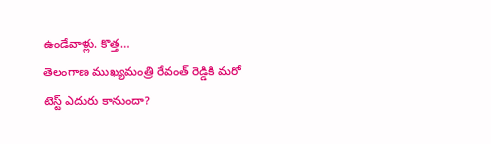ఉండేవాళ్లు. కొత్త…
తెలంగాణ ముఖ్యమంత్రి రేవంత్ రెడ్డికి మరో టెస్ట్ ఎదురు కానుందా?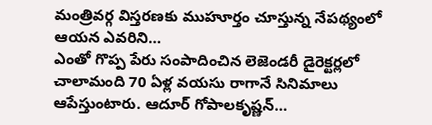మంత్రివర్గ విస్తరణకు ముహూర్తం చూస్తున్న నేపథ్యంలో ఆయన ఎవరిని…
ఎంతో గొప్ప పేరు సంపాదించిన లెజెండరీ డైరెక్టర్లలో చాలామంది 70 ఏళ్ల వయసు రాగానే సినిమాలు ఆపేస్తుంటారు. ఆదూర్ గోపాలకృష్ణన్…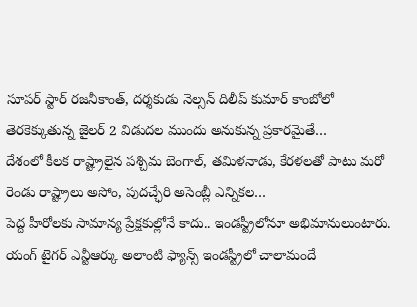సూపర్ స్టార్ రజనీకాంత్, దర్శకుడు నెల్సన్ దిలీప్ కుమార్ కాంబోలో తెరకెక్కుతున్న జైలర్ 2 విడుదల ముందు అనుకున్న ప్రకారమైతే…
దేశంలో కీలక రాష్ట్రాలైన పశ్చిమ బెంగాల్, తమిళనాడు, కేరళలతో పాటు మరో రెండు రాష్ట్రాలు అసోం, పుదచ్ఛేరి అసెంబ్లీ ఎన్నికల…
పెద్ద హీరోలకు సామాన్య ప్రేక్షకుల్లోనే కాదు.. ఇండస్ట్రీలోనూ అభిమానులుంటారు. యంగ్ టైగర్ ఎన్టీఆర్కు అలాంటి ఫ్యాన్స్ ఇండస్ట్రీలో చాలామందే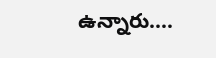ఉన్నారు.…